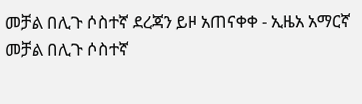መቻል በሊጉ ሶስተኛ ደረጃን ይዞ አጠናቀቀ - ኢዜአ አማርኛ
መቻል በሊጉ ሶስተኛ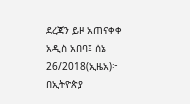ደረጃን ይዞ አጠናቀቀ
አዲስ አበባ፤ ሰኔ 26/2018(ኢዜአ)፦ በኢትዮጵያ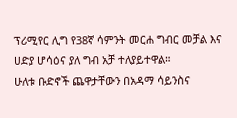ፕሪሚየር ሊግ የ38ኛ ሳምንት መርሐ ግብር መቻል እና ሀድያ ሆሳዕና ያለ ግብ አቻ ተለያይተዋል።
ሁለቱ ቡድኖች ጨዋታቸውን በአዳማ ሳይንስና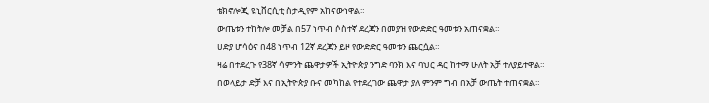ቴክኖሎጂ ዩኒቨርሲቲ ስታዲየም አከናውነዋል።
ውጤቱን ተከትሎ መቻል በ57 ነጥብ ሶስተኛ ደረጃን በመያዝ የውድድር ዓመቱን አጠናቋል።
ሀድያ ሆሳዕና በ48 ነጥብ 12ኛ ደረጃን ይዞ የውድድር ዓመቱን ጨርሷል።
ዛሬ በተደረጉ የ38ኛ ሳምንት ጨዋታዎች ኢትዮጵያ ንግድ ባንክ እና ባህር ዳር ከተማ ሁለት አቻ ተለያይተዋል።
በወላይታ ድቻ እና በኢትዮጵያ ቡና መካከል የተደረገው ጨዋታ ያለ ምንም ግብ በአቻ ውጤት ተጠናቋል።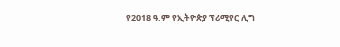የ2018 ዓ.ም የኢትዮጵያ ፕሪሚየር ሊግ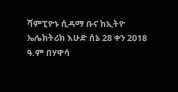ሻምፒዮኑ ሲዳማ ቡና ከኢትዮ ኤሌክትሪክ እሁድ ሰኔ 28 ቀን 2018 ዓ.ም በሃዋሳ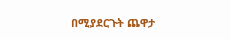በሚያደርጉት ጨዋታ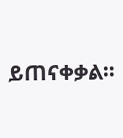ይጠናቀቃል።